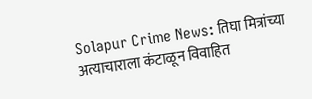Solapur Crime News: तिघा मित्रांच्या अत्याचाराला कंटाळून विवाहित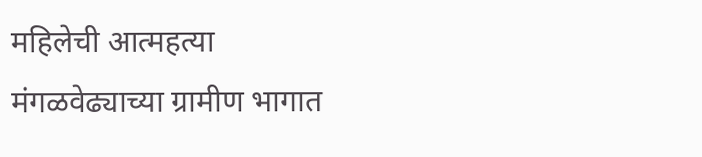महिलेची आत्महत्या
मंगळवेढ्याच्या ग्रामीण भागात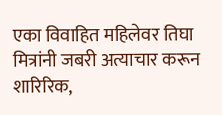एका विवाहित महिलेवर तिघा मित्रांनी जबरी अत्याचार करून शारिरिक,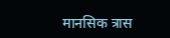मानसिक त्रास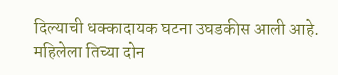दिल्याची धक्कादायक घटना उघडकीस आली आहे. महिलेला तिच्या दोन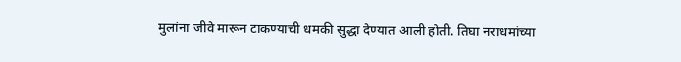मुलांना जीवे मारून टाकण्याची धमकी सुद्धा देण्यात आली होती. तिघा नराधमांच्या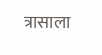त्रासाला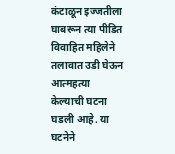कंटाळून इज्जतीला घाबरून त्या पीडित विवाहित महिलेने तलावात उडी घेऊन आत्महत्या केल्याची घटना घडली आहे. या घटनेने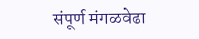संपूर्ण मंगळवेढा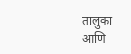तालुका आणि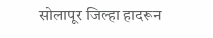सोलापूर जिल्हा हादरून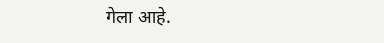गेला आहे.